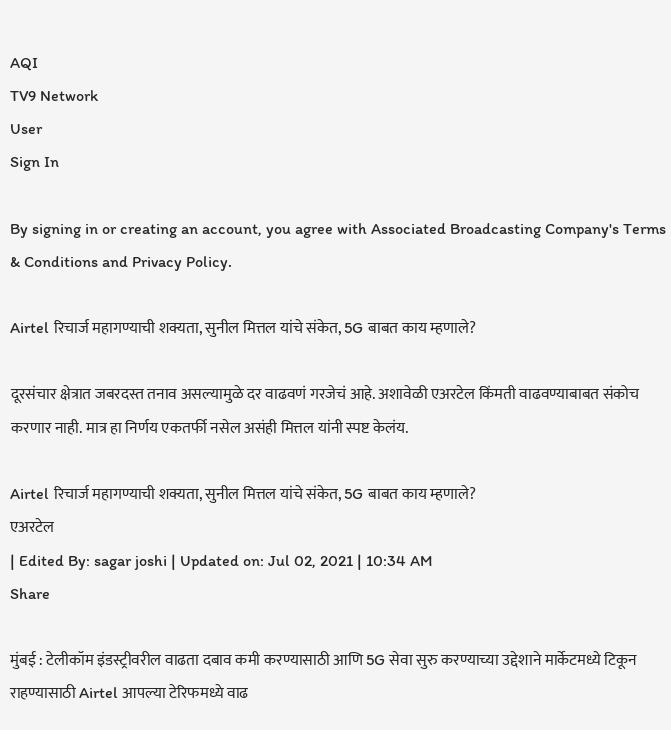AQI
TV9 Network
User
Sign In

By signing in or creating an account, you agree with Associated Broadcasting Company's Terms & Conditions and Privacy Policy.

Airtel रिचार्ज महागण्याची शक्यता, सुनील मित्तल यांचे संकेत, 5G बाबत काय म्हणाले?

दूरसंचार क्षेत्रात जबरदस्त तनाव असल्यामुळे दर वाढवणं गरजेचं आहे. अशावेळी एअरटेल किंमती वाढवण्याबाबत संकोच करणार नाही. मात्र हा निर्णय एकतर्फी नसेल असंही मित्तल यांनी स्पष्ट केलंय.

Airtel रिचार्ज महागण्याची शक्यता, सुनील मित्तल यांचे संकेत, 5G बाबत काय म्हणाले?
एअरटेल
| Edited By: sagar joshi | Updated on: Jul 02, 2021 | 10:34 AM
Share

मुंबई : टेलीकॉम इंडस्ट्रीवरील वाढता दबाव कमी करण्यासाठी आणि 5G सेवा सुरु करण्याच्या उद्देशाने मार्केटमध्ये टिकून राहण्यासाठी Airtel आपल्या टेरिफमध्ये वाढ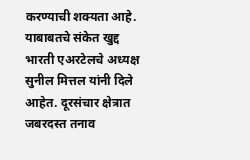करण्याची शक्यता आहे. याबाबतचे संकेत खुद्द भारती एअरटेलचे अध्यक्ष सुनील मित्तल यांनी दिले आहेत. दूरसंचार क्षेत्रात जबरदस्त तनाव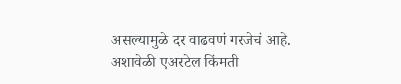असल्यामुळे दर वाढवणं गरजेचं आहे. अशावेळी एअरटेल किंमती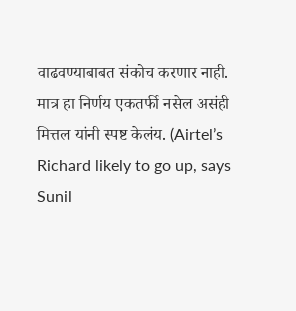वाढवण्याबाबत संकोच करणार नाही. मात्र हा निर्णय एकतर्फी नसेल असंही मित्तल यांनी स्पष्ट केलंय. (Airtel’s Richard likely to go up, says Sunil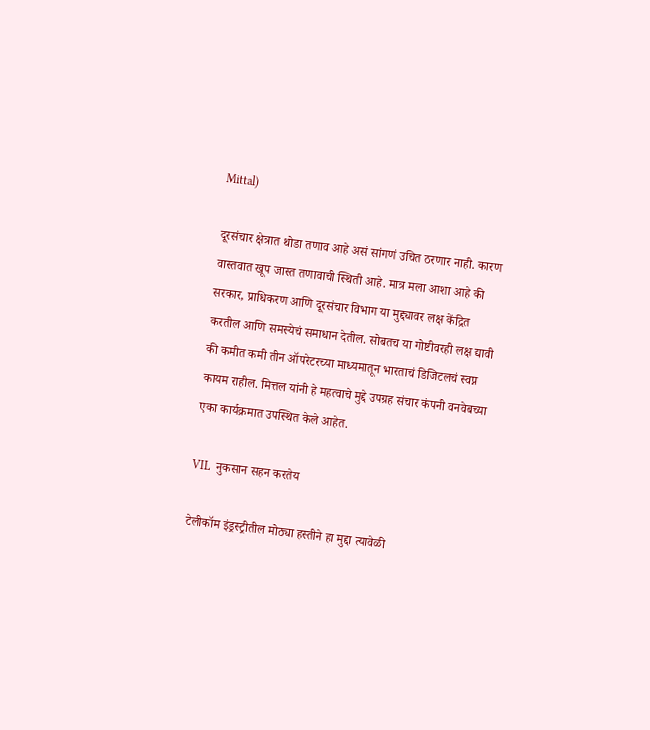Mittal)

दूरसंचार क्षेत्रात थोडा तणाव आहे असं सांगणं उचित ठरणार नाही. कारण वास्तवात खूप जास्त तणावाची स्थिती आहे. मात्र मला आशा आहे की सरकार, प्राधिकरण आणि दूरसंचार विभाग या मुद्द्यावर लक्ष केंद्रित करतील आणि समस्येचं समाधान देतील. सोबतच या गोष्टीवरही लक्ष द्यावी की कमीत कमी तीन ऑपरेटरच्या माध्यमातून भारताचं डिजिटलचं स्वप्न कायम राहील. मित्तल यांनी हे महत्वाचे मुद्दे उपग्रह संचार कंपनी वनवेबच्या एका कार्यक्रमात उपस्थित केले आहेत.

VIL  नुकसान सहन करतेय

टेलीकॉम इंड्रस्ट्रीतील मोठ्या हस्तीने हा मुद्दा त्यावेळी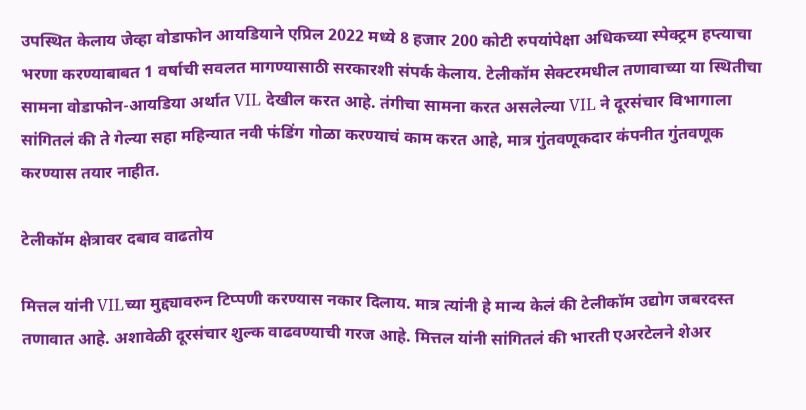उपस्थित केलाय जेव्हा वोडाफोन आयडियाने एप्रिल 2022 मध्ये 8 हजार 200 कोटी रुपयांपेक्षा अधिकच्या स्पेक्ट्रम हप्त्याचा भरणा करण्याबाबत 1 वर्षाची सवलत मागण्यासाठी सरकारशी संपर्क केलाय. टेलीकॉम सेक्टरमधील तणावाच्या या स्थितीचा सामना वोडाफोन-आयडिया अर्थात VIL देखील करत आहे. तंगीचा सामना करत असलेल्या VIL ने दूरसंचार विभागाला सांगितलं की ते गेल्या सहा महिन्यात नवी फंडिंग गोळा करण्याचं काम करत आहे, मात्र गुंतवणूकदार कंपनीत गुंतवणूक करण्यास तयार नाहीत.

टेलीकॉम क्षेत्रावर दबाव वाढतोय

मित्तल यांनी VILच्या मुद्द्यावरुन टिप्पणी करण्यास नकार दिलाय. मात्र त्यांनी हे मान्य केलं की टेलीकॉम उद्योग जबरदस्त तणावात आहे. अशावेळी दूरसंचार शुल्क वाढवण्याची गरज आहे. मित्तल यांनी सांगितलं की भारती एअरटेलने शेअर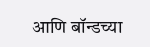आणि बॉन्डच्या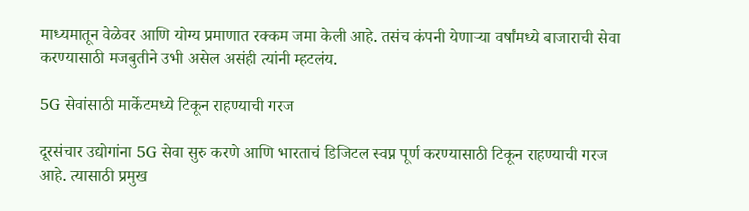माध्यमातून वेळेवर आणि योग्य प्रमाणात रक्कम जमा केली आहे. तसंच कंपनी येणाऱ्या वर्षांमध्ये बाजाराची सेवा करण्यासाठी मजबुतीने उभी असेल असंही त्यांनी म्हटलंय.

5G सेवांसाठी मार्केटमध्ये टिकून राहण्याची गरज

दूरसंचार उद्योगांना 5G सेवा सुरु करणे आणि भारताचं डिजिटल स्वप्न पूर्ण करण्यासाठी टिकून राहण्याची गरज आहे. त्यासाठी प्रमुख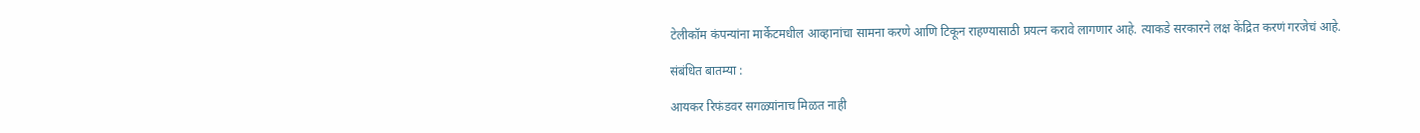टेलीकॉम कंपन्यांना मार्केटमधील आव्हानांचा सामना करणे आणि टिकून राहण्यासाठी प्रयत्न करावे लागणार आहे. त्याकडे सरकारने लक्ष केंद्रित करणं गरजेचं आहे.

संबंधित बातम्या :

आयकर रिफंडवर सगळ्यांनाच मिळत नाही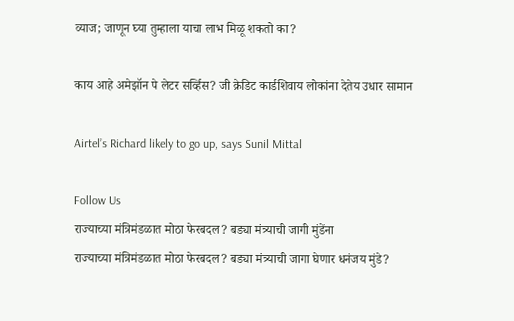व्याज; जाणून घ्या तुम्हाला याचा लाभ मिळू शकतो का?

काय आहे अमेझॉन पे लेटर सर्व्हिस? जी क्रेडिट कार्डशिवाय लोकांना देतेय उधार सामान

Airtel’s Richard likely to go up, says Sunil Mittal

Follow Us
राज्याच्या मंत्रिमंडळात मोठा फेरबदल? बड्या मंत्र्याची जागी मुंडेंना
राज्याच्या मंत्रिमंडळात मोठा फेरबदल? बड्या मंत्र्याची जागा घेणार धनंजय मुंडे?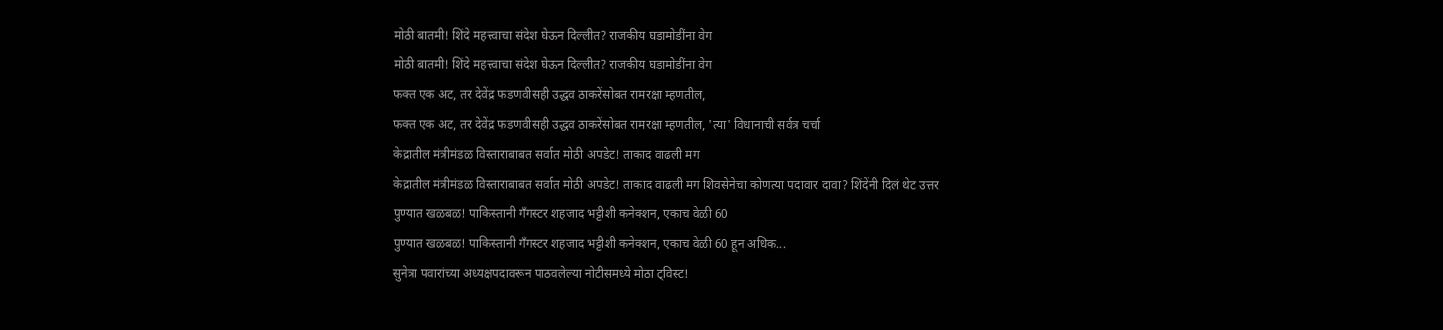मोठी बातमी! शिंदे महत्त्वाचा संदेश घेऊन दिल्लीत? राजकीय घडामोडींना वेग
मोठी बातमी! शिंदे महत्त्वाचा संदेश घेऊन दिल्लीत? राजकीय घडामोडींना वेग
फक्त एक अट, तर देवेंद्र फडणवीसही उद्धव ठाकरेंसोबत रामरक्षा म्हणतील,
फक्त एक अट, तर देवेंद्र फडणवीसही उद्धव ठाकरेंसोबत रामरक्षा म्हणतील, 'त्या' विधानाची सर्वत्र चर्चा
केद्रातील मंत्रीमंडळ विस्ताराबाबत सर्वात मोठी अपडेट! ताकाद वाढली मग
केद्रातील मंत्रीमंडळ विस्ताराबाबत सर्वात मोठी अपडेट! ताकाद वाढली मग शिवसेनेचा कोणत्या पदावार दावा? शिंदेंनी दिलं थेट उत्तर
पुण्यात खळबळ! पाकिस्तानी गँगस्टर शहजाद भट्टीशी कनेक्शन, एकाच वेळी 60
पुण्यात खळबळ! पाकिस्तानी गँगस्टर शहजाद भट्टीशी कनेक्शन, एकाच वेळी 60 हून अधिक...
सुनेत्रा पवारांच्या अध्यक्षपदावरून पाठवलेल्या नोटीसमध्ये मोठा ट्विस्ट!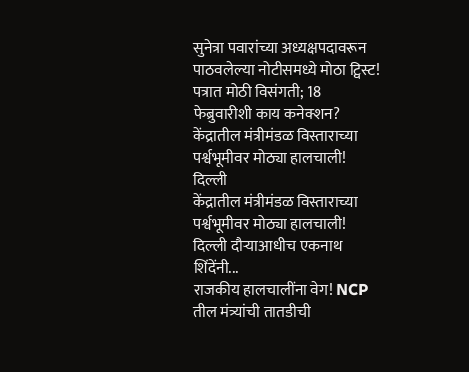सुनेत्रा पवारांच्या अध्यक्षपदावरून पाठवलेल्या नोटीसमध्ये मोठा ट्विस्ट! पत्रात मोठी विसंगती; 18 फेब्रुवारीशी काय कनेक्शन?
केंद्रातील मंत्रीमंडळ विस्ताराच्या पर्श्वभूमीवर मोठ्या हालचाली! दिल्ली
केंद्रातील मंत्रीमंडळ विस्ताराच्या पर्श्वभूमीवर मोठ्या हालचाली! दिल्ली दौऱ्याआधीच एकनाथ शिंदेंनी...
राजकीय हालचालींना वेग! NCP तील मंत्र्यांची तातडीची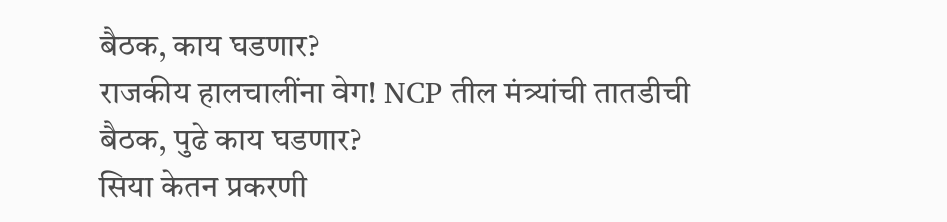बैठक, काय घडणार?
राजकीय हालचालींना वेग! NCP तील मंत्र्यांची तातडीची बैठक, पुढे काय घडणार?
सिया केतन प्रकरणी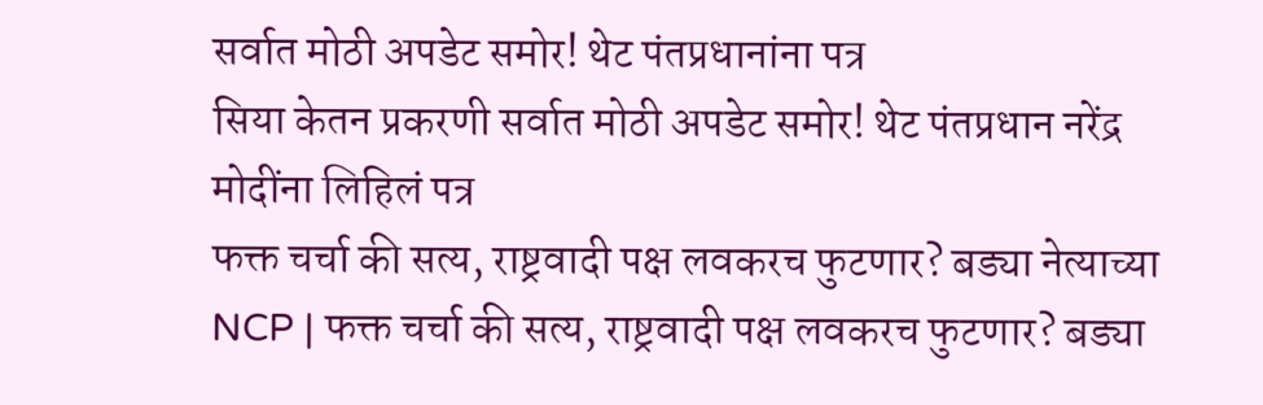सर्वात मोठी अपडेट समोर! थेट पंतप्रधानांना पत्र
सिया केतन प्रकरणी सर्वात मोठी अपडेट समोर! थेट पंतप्रधान नरेंद्र मोदींना लिहिलं पत्र
फक्त चर्चा की सत्य, राष्ट्रवादी पक्ष लवकरच फुटणार? बड्या नेत्याच्या
NCP | फक्त चर्चा की सत्य, राष्ट्रवादी पक्ष लवकरच फुटणार? बड्या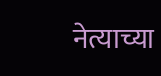नेत्याच्या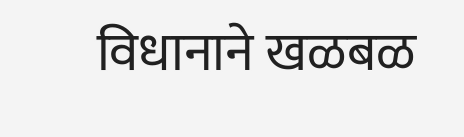विधानाने खळबळ